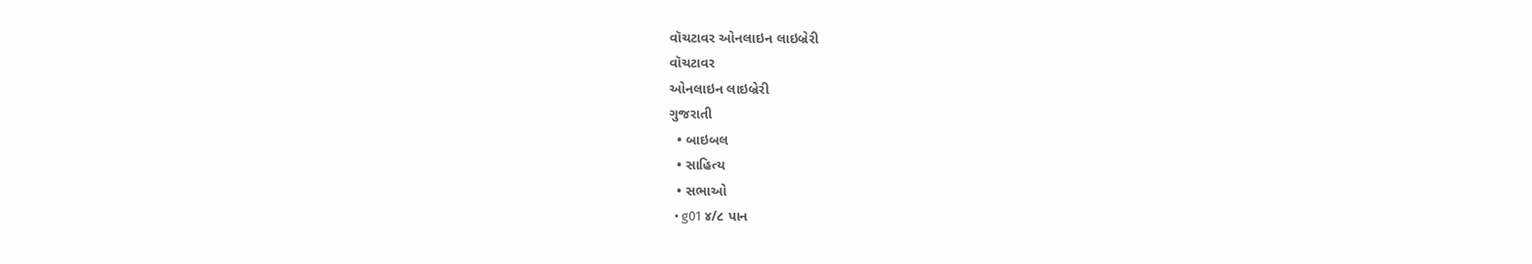વૉચટાવર ઓનલાઇન લાઇબ્રેરી
વૉચટાવર
ઓનલાઇન લાઇબ્રેરી
ગુજરાતી
  • બાઇબલ
  • સાહિત્ય
  • સભાઓ
  • g01 ૪/૮ પાન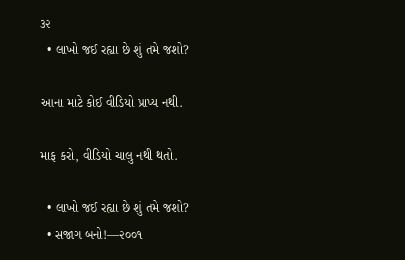૩૨
  • લાખો જઈ રહ્યા છે શું તમે જશો?

આના માટે કોઈ વીડિયો પ્રાપ્ય નથી.

માફ કરો, વીડિયો ચાલુ નથી થતો.

  • લાખો જઈ રહ્યા છે શું તમે જશો?
  • સજાગ બનો!—૨૦૦૧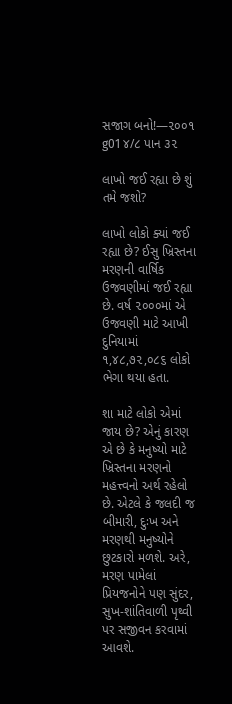સજાગ બનો!—૨૦૦૧
g01 ૪/૮ પાન ૩૨

લાખો જઈ રહ્યા છે શું તમે જશો?

લાખો લોકો ક્યાં જઈ રહ્યા છે? ઈસુ ખ્રિસ્તના મરણની વાર્ષિક ઉજવણીમાં જઈ રહ્યા છે. વર્ષ ૨૦૦૦માં એ ઉજવણી માટે આખી દુનિયામાં ૧,૪૮,૭૨,૦૮૬ લોકો ભેગા થયા હતા.

શા માટે લોકો એમાં જાય છે? એનું કારણ એ છે કે મનુષ્યો માટે ખ્રિસ્તના મરણનો મહત્ત્વનો અર્થ રહેલો છે. એટલે કે જલદી જ બીમારી, દુઃખ અને મરણથી મનુષ્યોને છુટકારો મળશે. અરે, મરણ પામેલાં પ્રિયજનોને પણ સુંદર, સુખ-શાંતિવાળી પૃથ્વી પર સજીવન કરવામાં આવશે.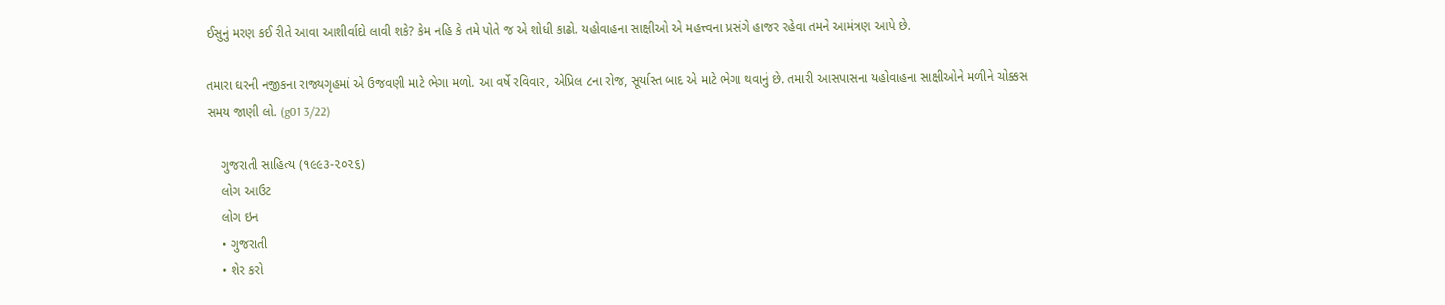ઈસુનું મરણ કઈ રીતે આવા આશીર્વાદો લાવી શકે? કેમ નહિ કે તમે પોતે જ એ શોધી કાઢો. યહોવાહના સાક્ષીઓ એ મહત્ત્વના પ્રસંગે હાજર રહેવા તમને આમંત્રણ આપે છે.

તમારા ઘરની નજીકના રાજ્યગૃહમાં એ ઉજવણી માટે ભેગા મળો. આ વર્ષે રવિવાર, એપ્રિલ ૮ના રોજ, સૂર્યાસ્ત બાદ એ માટે ભેગા થવાનું છે. તમારી આસપાસના યહોવાહના સાક્ષીઓને મળીને ચોક્કસ સમય જાણી લો. (g01 3/22)

    ગુજરાતી સાહિત્ય (૧૯૯૩-૨૦૨૬)
    લોગ આઉટ
    લોગ ઇન
    • ગુજરાતી
    • શેર કરો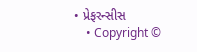• પ્રેફરન્સીસ
    • Copyright ©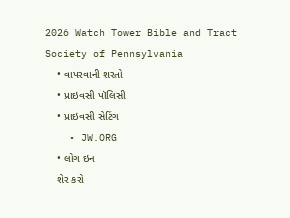2026 Watch Tower Bible and Tract Society of Pennsylvania
    • વાપરવાની શરતો
    • પ્રાઇવસી પૉલિસી
    • પ્રાઇવસી સેટિંગ
    • JW.ORG
    • લોગ ઇન
    શેર કરો